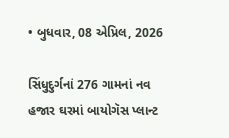• બુધવાર, 08 એપ્રિલ, 2026

સિંધુદુર્ગનાં 276 ગામનાં નવ હજાર ઘરમાં બાયોગૅસ પ્લાન્ટ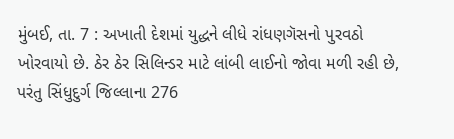મુંબઈ, તા. 7 : અખાતી દેશમાં યુદ્ધને લીધે રાંધણગૅસનો પુરવઠો ખોરવાયો છે. ઠેર ઠેર સિલિન્ડર માટે લાંબી લાઈનો જોવા મળી રહી છે, પરંતુ સિંધુદુર્ગ જિલ્લાના 276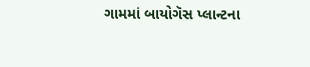ગામમાં બાયોગૅસ પ્લાન્ટના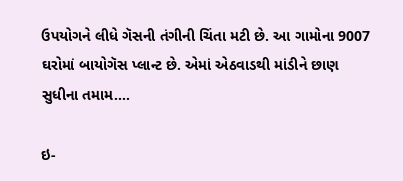ઉપયોગને લીધે ગૅસની તંગીની ચિંતા મટી છે. આ ગામોના 9007 ઘરોમાં બાયોગૅસ પ્લાન્ટ છે. એમાં એઠવાડથી માંડીને છાણ સુધીના તમામ....

ઇ-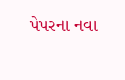પેપરના નવા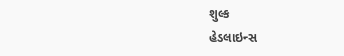શુલ્ક
હેડલાઇન્સ